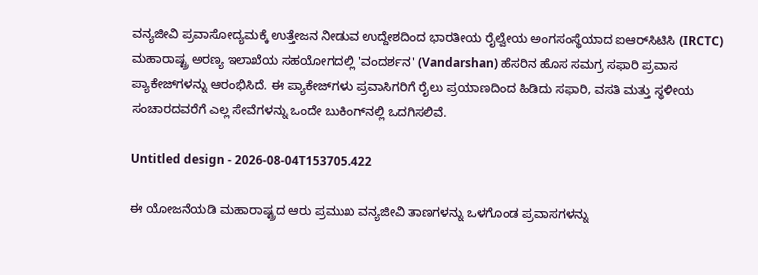ವನ್ಯಜೀವಿ ಪ್ರವಾಸೋದ್ಯಮಕ್ಕೆ ಉತ್ತೇಜನ ನೀಡುವ ಉದ್ದೇಶದಿಂದ ಭಾರತೀಯ ರೈಲ್ವೇಯ ಅಂಗಸಂಸ್ಥೆಯಾದ ಐಆರ್‌ಸಿಟಿಸಿ (IRCTC) ಮಹಾರಾಷ್ಟ್ರ ಅರಣ್ಯ ಇಲಾಖೆಯ ಸಹಯೋಗದಲ್ಲಿ 'ವಂದರ್ಶನ' (Vandarshan) ಹೆಸರಿನ ಹೊಸ ಸಮಗ್ರ ಸಫಾರಿ ಪ್ರವಾಸ ಪ್ಯಾಕೇಜ್‌ಗಳನ್ನು ಆರಂಭಿಸಿದೆ. ಈ ಪ್ಯಾಕೇಜ್‌ಗಳು ಪ್ರವಾಸಿಗರಿಗೆ ರೈಲು ಪ್ರಯಾಣದಿಂದ ಹಿಡಿದು ಸಫಾರಿ, ವಸತಿ ಮತ್ತು ಸ್ಥಳೀಯ ಸಂಚಾರದವರೆಗೆ ಎಲ್ಲ ಸೇವೆಗಳನ್ನು ಒಂದೇ ಬುಕಿಂಗ್‌ನಲ್ಲಿ ಒದಗಿಸಲಿವೆ.

Untitled design - 2026-08-04T153705.422

ಈ ಯೋಜನೆಯಡಿ ಮಹಾರಾಷ್ಟ್ರದ ಆರು ಪ್ರಮುಖ ವನ್ಯಜೀವಿ ತಾಣಗಳನ್ನು ಒಳಗೊಂಡ ಪ್ರವಾಸಗಳನ್ನು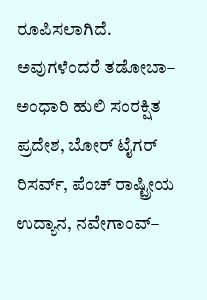ರೂಪಿಸಲಾಗಿದೆ. ಅವುಗಳೆಂದರೆ ತಡೋಬಾ– ಅಂಧಾರಿ ಹುಲಿ ಸಂರಕ್ಷಿತ ಪ್ರದೇಶ, ಬೋರ್ ಟೈಗರ್ ರಿಸರ್ವ್, ಪೆಂಚ್ ರಾಷ್ಟ್ರೀಯ ಉದ್ಯಾನ, ನವೇಗಾಂವ್–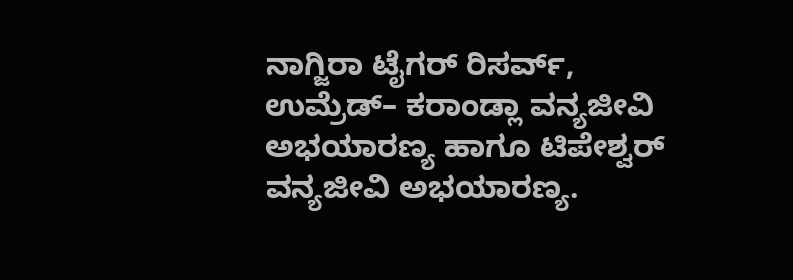ನಾಗ್ಜಿರಾ ಟೈಗರ್ ರಿಸರ್ವ್, ಉಮ್ರೆಡ್– ಕರಾಂಡ್ಲಾ ವನ್ಯಜೀವಿ ಅಭಯಾರಣ್ಯ ಹಾಗೂ ಟಿಪೇಶ್ವರ್ ವನ್ಯಜೀವಿ ಅಭಯಾರಣ್ಯ.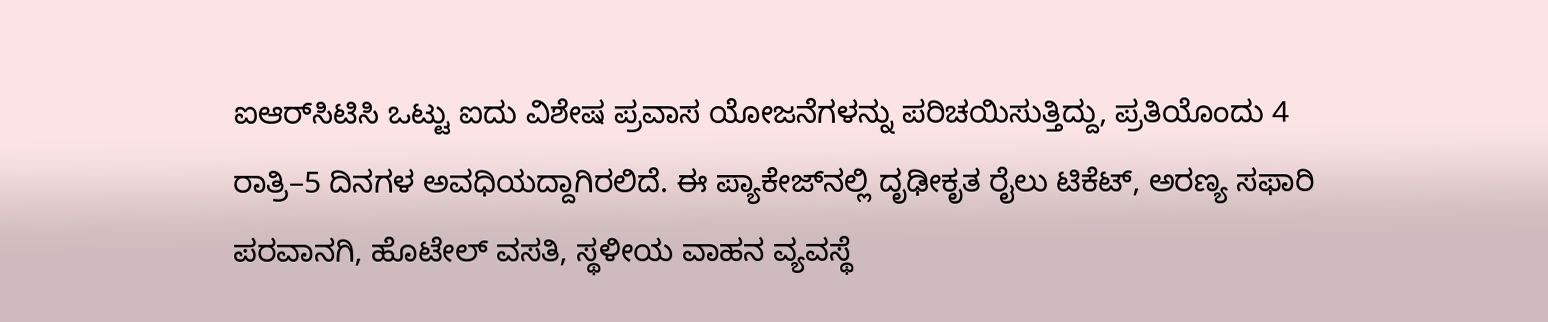ಐಆರ್‌ಸಿಟಿಸಿ ಒಟ್ಟು ಐದು ವಿಶೇಷ ಪ್ರವಾಸ ಯೋಜನೆಗಳನ್ನು ಪರಿಚಯಿಸುತ್ತಿದ್ದು, ಪ್ರತಿಯೊಂದು 4 ರಾತ್ರಿ–5 ದಿನಗಳ ಅವಧಿಯದ್ದಾಗಿರಲಿದೆ. ಈ ಪ್ಯಾಕೇಜ್‌ನಲ್ಲಿ ದೃಢೀಕೃತ ರೈಲು ಟಿಕೆಟ್, ಅರಣ್ಯ ಸಫಾರಿ ಪರವಾನಗಿ, ಹೊಟೇಲ್ ವಸತಿ, ಸ್ಥಳೀಯ ವಾಹನ ವ್ಯವಸ್ಥೆ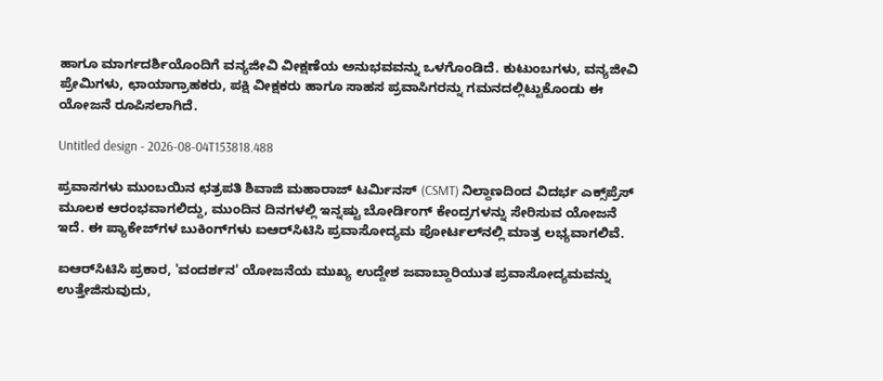ಹಾಗೂ ಮಾರ್ಗದರ್ಶಿಯೊಂದಿಗೆ ವನ್ಯಜೀವಿ ವೀಕ್ಷಣೆಯ ಅನುಭವವನ್ನು ಒಳಗೊಂಡಿದೆ. ಕುಟುಂಬಗಳು, ವನ್ಯಜೀವಿ ಪ್ರೇಮಿಗಳು, ಛಾಯಾಗ್ರಾಹಕರು, ಪಕ್ಷಿ ವೀಕ್ಷಕರು ಹಾಗೂ ಸಾಹಸ ಪ್ರವಾಸಿಗರನ್ನು ಗಮನದಲ್ಲಿಟ್ಟುಕೊಂಡು ಈ ಯೋಜನೆ ರೂಪಿಸಲಾಗಿದೆ.

Untitled design - 2026-08-04T153818.488

ಪ್ರವಾಸಗಳು ಮುಂಬಯಿನ ಛತ್ರಪತಿ ಶಿವಾಜಿ ಮಹಾರಾಜ್ ಟರ್ಮಿನಸ್ (CSMT) ನಿಲ್ದಾಣದಿಂದ ವಿದರ್ಭ ಎಕ್ಸ್‌ಪ್ರೆಸ್ ಮೂಲಕ ಆರಂಭವಾಗಲಿದ್ದು, ಮುಂದಿನ ದಿನಗಳಲ್ಲಿ ಇನ್ನಷ್ಟು ಬೋರ್ಡಿಂಗ್ ಕೇಂದ್ರಗಳನ್ನು ಸೇರಿಸುವ ಯೋಜನೆ ಇದೆ. ಈ ಪ್ಯಾಕೇಜ್‌ಗಳ ಬುಕಿಂಗ್‌ಗಳು ಐಆರ್‌ಸಿಟಿಸಿ ಪ್ರವಾಸೋದ್ಯಮ ಪೋರ್ಟಲ್‌ನಲ್ಲಿ ಮಾತ್ರ ಲಭ್ಯವಾಗಲಿವೆ.

ಐಆರ್‌ಸಿಟಿಸಿ ಪ್ರಕಾರ, 'ವಂದರ್ಶನ' ಯೋಜನೆಯ ಮುಖ್ಯ ಉದ್ದೇಶ ಜವಾಬ್ದಾರಿಯುತ ಪ್ರವಾಸೋದ್ಯಮವನ್ನು ಉತ್ತೇಜಿಸುವುದು,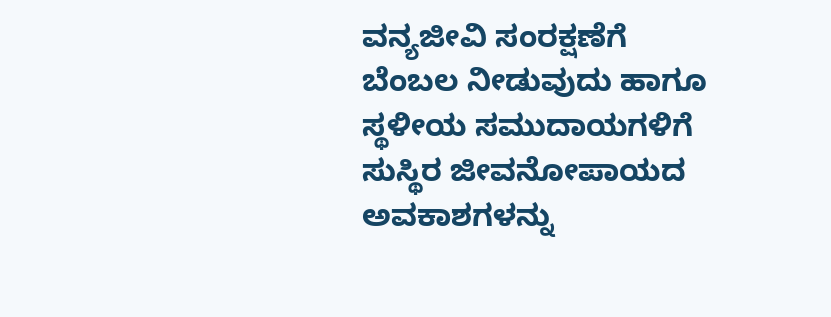ವನ್ಯಜೀವಿ ಸಂರಕ್ಷಣೆಗೆ ಬೆಂಬಲ ನೀಡುವುದು ಹಾಗೂ ಸ್ಥಳೀಯ ಸಮುದಾಯಗಳಿಗೆ ಸುಸ್ಥಿರ ಜೀವನೋಪಾಯದ ಅವಕಾಶಗಳನ್ನು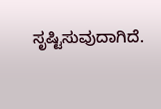ಸೃಷ್ಟಿಸುವುದಾಗಿದೆ.